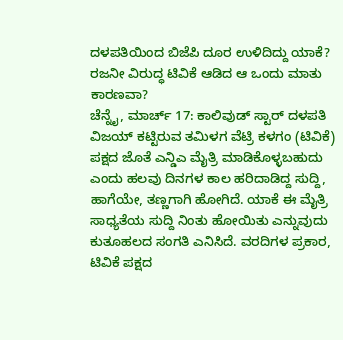ದಳಪತಿಯಿಂದ ಬಿಜೆಪಿ ದೂರ ಉಳಿದಿದ್ದು ಯಾಕೆ? ರಜನೀ ವಿರುದ್ಧ ಟಿವಿಕೆ ಆಡಿದ ಆ ಒಂದು ಮಾತು ಕಾರಣವಾ?
ಚೆನ್ನೈ, ಮಾರ್ಚ್ 17: ಕಾಲಿವುಡ್ ಸ್ಟಾರ್ ದಳಪತಿ ವಿಜಯ್ ಕಟ್ಟಿರುವ ತಮಿಳಗ ವೆಟ್ರಿ ಕಳಗಂ (ಟಿವಿಕೆ) ಪಕ್ಷದ ಜೊತೆ ಎನ್ಡಿಎ ಮೈತ್ರಿ ಮಾಡಿಕೊಳ್ಳಬಹುದು ಎಂದು ಹಲವು ದಿನಗಳ ಕಾಲ ಹರಿದಾಡಿದ್ದ ಸುದ್ದಿ, ಹಾಗೆಯೇ, ತಣ್ಣಗಾಗಿ ಹೋಗಿದೆ. ಯಾಕೆ ಈ ಮೈತ್ರಿ ಸಾಧ್ಯತೆಯ ಸುದ್ದಿ ನಿಂತು ಹೋಯಿತು ಎನ್ನುವುದು ಕುತೂಹಲದ ಸಂಗತಿ ಎನಿಸಿದೆ. ವರದಿಗಳ ಪ್ರಕಾರ, ಟಿವಿಕೆ ಪಕ್ಷದ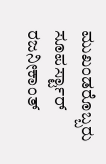ಮುಖಂಡರೊಬ್ಬರು ಸೂಪರ್ಸ್ಟಾರ್ ರಜನೀಕಾಂತ್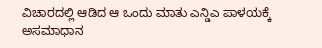ವಿಚಾರದಲ್ಲಿ ಆಡಿದ ಆ ಒಂದು ಮಾತು ಎನ್ಡಿಎ ಪಾಳಯಕ್ಕೆ ಅಸಮಾಧಾನ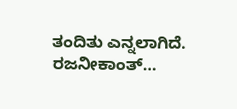ತಂದಿತು ಎನ್ನಲಾಗಿದೆ. ರಜನೀಕಾಂತ್…